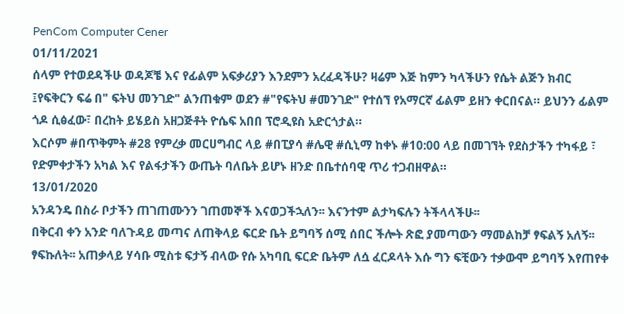PenCom Computer Cener
01/11/2021
ሰላም የተወደዳችሁ ወዳጆቼ እና የፊልም አፍቃሪያን እንደምን አረፈዳችሁ? ዛሬም እጅ ከምን ካላችሁን የሴት ልጅን ክብር ፤የፍቅርን ፍሬ በ" ፍትህ መንገድ" ልንጠቁም ወደን #"የፍትህ #መንገድ" የተሰኘ የአማርኛ ፊልም ይዘን ቀርበናል። ይህንን ፊልም ጎዶ ሲፅፈው፣ በረከት ይሄይስ አዘጋጅቶት ዮሴፍ አበበ ፕሮዲዩስ አድርጎታል።
እርሶም #በጥቅምት #28 የምረቃ መርሀግብር ላይ #በፒያሳ #ሌዊ #ሲኒማ ከቀኑ #10:00 ላይ በመገኘት የደስታችን ተካፋይ ፣ የድምቀታችን አካል እና የልፋታችን ውጤት ባለቤት ይሆኑ ዘንድ በቤተሰባዊ ጥሪ ተጋብዘዋል።
13/01/2020
አንዳንዴ በስራ ቦታችን ጠገጠሙንን ገጠመኞች እናወጋችኋለን፡፡ እናንተም ልታካፍሉን ትችላላችሁ፡፡
በቅርብ ቀን አንድ ባለጉዳይ መጣና ለጠቅላይ ፍርድ ቤት ይግባኝ ሰሚ ሰበር ችሎት ጽፎ ያመጣውን ማመልከቻ ፃፍልኝ አለኝ፡፡ ፃፍኩለት፡፡ አጠቃላይ ሃሳቡ ሚስቱ ፍታኝ ብላው የሱ አካባቢ ፍርድ ቤትም ለሷ ፈርዶላት እሱ ግን ፍቺውን ተቃውሞ ይግባኝ እየጠየቀ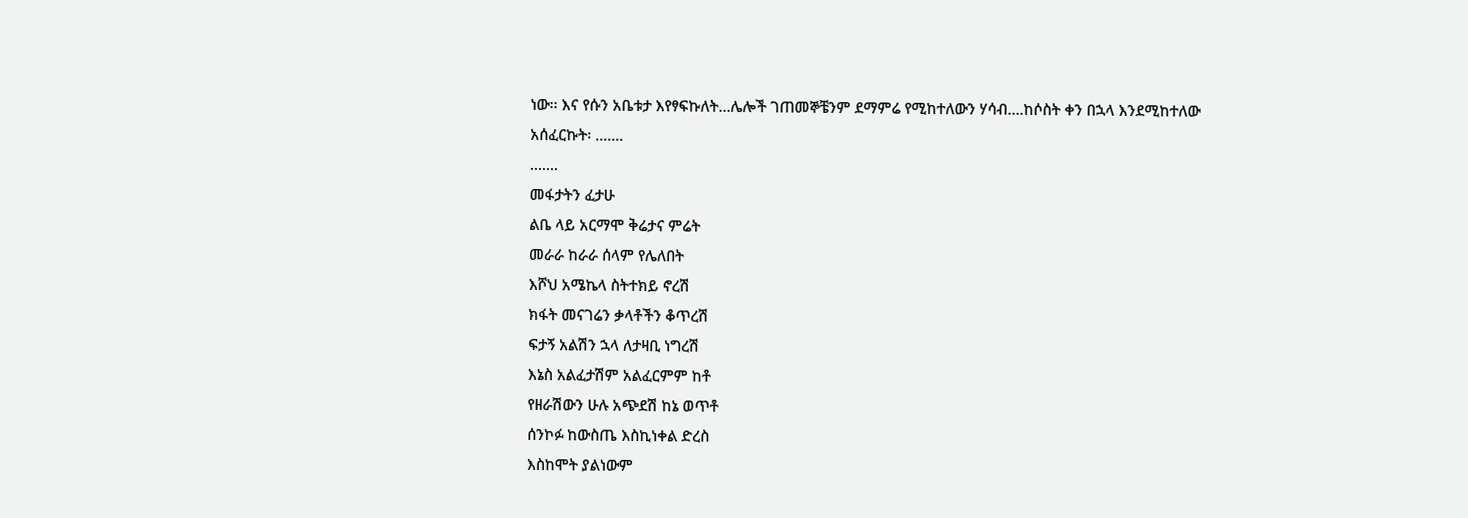ነው፡፡ እና የሱን አቤቱታ እየፃፍኩለት…ሌሎች ገጠመኞቼንም ደማምሬ የሚከተለውን ሃሳብ….ከሶስት ቀን በኋላ እንደሚከተለው አሰፈርኩት፡ …….
…….
መፋታትን ፈታሁ
ልቤ ላይ አርማሞ ቅሬታና ምሬት
መራራ ከራራ ሰላም የሌለበት
እሾህ አሜኬላ ስትተክይ ኖረሽ
ክፋት መናገሬን ቃላቶችን ቆጥረሽ
ፍታኝ አልሽን ኋላ ለታዛቢ ነግረሽ
እኔስ አልፈታሽም አልፈርምም ከቶ
የዘራሽውን ሁሉ አጭደሽ ከኔ ወጥቶ
ሰንኮፉ ከውስጤ እስኪነቀል ድረስ
እስከሞት ያልነውም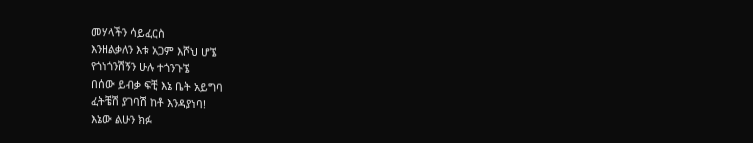መሃላችን ሳይፈርስ
እንዘልቃለን እቱ አጋም እሾህ ሆኜ
የጎነጎንሽኝን ሁሉ ተጎንጉኜ
በሰው ይብቃ ፍቺ እኔ ቤት አይግባ
ፈትቼሽ ያገባሽ ከቶ እንዳያነባ!
እኔው ልሁን ክፉ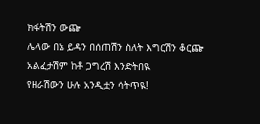ክፋትሽን ውጬ
ሌላው በኔ ይዳን በሰጠሽን ስለት እግርሽን ቆርጬ
አልፈታሽም ከቶ ጋግረሽ እንድትበዪ
የዘራሽውን ሁሉ አንዲቷን ሳትጥዪ!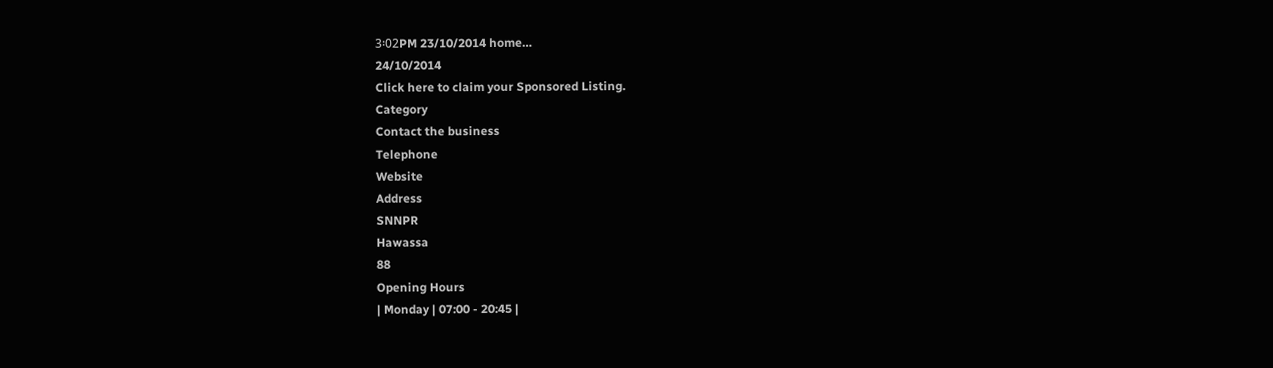3፡02PM 23/10/2014 home…
24/10/2014
Click here to claim your Sponsored Listing.
Category
Contact the business
Telephone
Website
Address
SNNPR
Hawassa
88
Opening Hours
| Monday | 07:00 - 20:45 |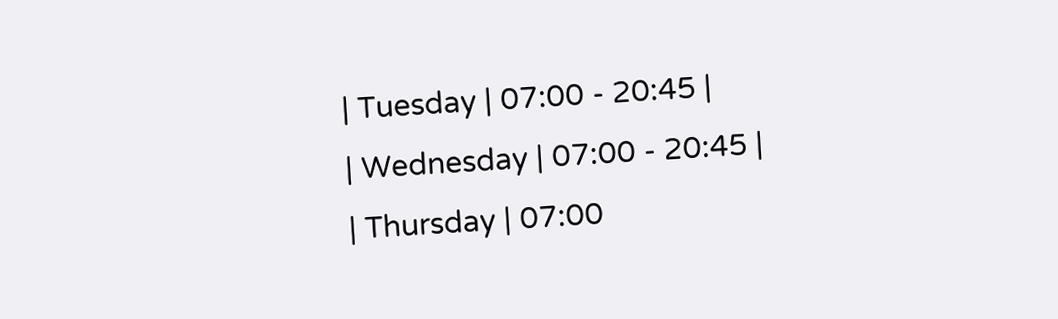| Tuesday | 07:00 - 20:45 |
| Wednesday | 07:00 - 20:45 |
| Thursday | 07:00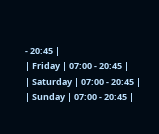- 20:45 |
| Friday | 07:00 - 20:45 |
| Saturday | 07:00 - 20:45 |
| Sunday | 07:00 - 20:45 |